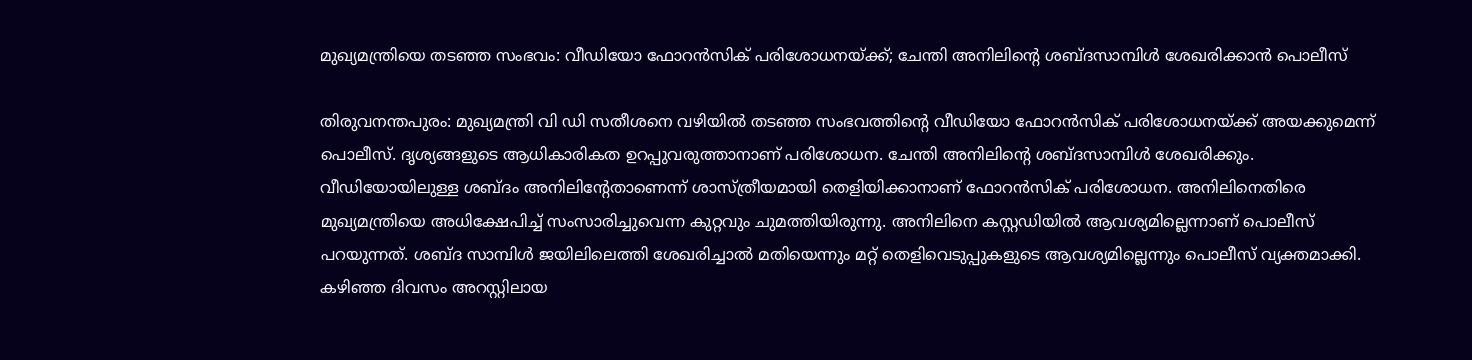മുഖ്യമന്ത്രിയെ തടഞ്ഞ സംഭവം: വീഡിയോ ഫോറൻസിക് പരിശോധനയ്ക്ക്; ചേന്തി അനിലിന്റെ ശബ്ദസാമ്പിൾ ശേഖരിക്കാൻ പൊലീസ്

തിരുവനന്തപുരം: മുഖ്യമന്ത്രി വി ഡി സതീശനെ വഴിയിൽ തടഞ്ഞ സംഭവത്തിന്റെ വീഡിയോ ഫോറൻസിക് പരിശോധനയ്ക്ക് അയക്കുമെന്ന് പൊലീസ്. ദൃശ്യങ്ങളുടെ ആധികാരികത ഉറപ്പുവരുത്താനാണ് പരിശോധന. ചേന്തി അനിലിന്റെ ശബ്ദസാമ്പിൾ ശേഖരിക്കും. വീഡിയോയിലുള്ള ശബ്ദം അനിലിന്റേതാണെന്ന് ശാസ്ത്രീയമായി തെളിയിക്കാനാണ് ഫോറൻസിക് പരിശോധന. അനിലിനെതിരെ മുഖ്യമന്ത്രിയെ അധിക്ഷേപിച്ച് സംസാരിച്ചുവെന്ന കുറ്റവും ചുമത്തിയിരുന്നു. അനിലിനെ കസ്റ്റഡിയിൽ ആവശ്യമില്ലെന്നാണ് പൊലീസ് പറയുന്നത്. ശബ്ദ സാമ്പിൾ ജയിലിലെത്തി ശേഖരിച്ചാൽ മതിയെന്നും മറ്റ് തെളിവെടുപ്പുകളുടെ ആവശ്യമില്ലെന്നും പൊലീസ് വ്യക്തമാക്കി.
കഴിഞ്ഞ ദിവസം അറസ്റ്റിലായ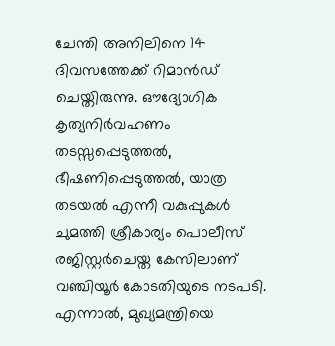ചേന്തി അനിലിനെ 14 ദിവസത്തേക്ക് റിമാൻഡ് ചെയ്തിരുന്നു. ഔദ്യോഗിക കൃത്യനിർവഹണം തടസ്സപ്പെടുത്തൽ, ഭീഷണിപ്പെടുത്തൽ, യാത്ര തടയൽ എന്നീ വകുപ്പുകൾ ചുമത്തി ശ്രീകാര്യം പൊലീസ് രജിസ്റ്റർചെയ്ത കേസിലാണ് വഞ്ചിയൂർ കോടതിയുടെ നടപടി. എന്നാൽ, മുഖ്യമന്ത്രിയെ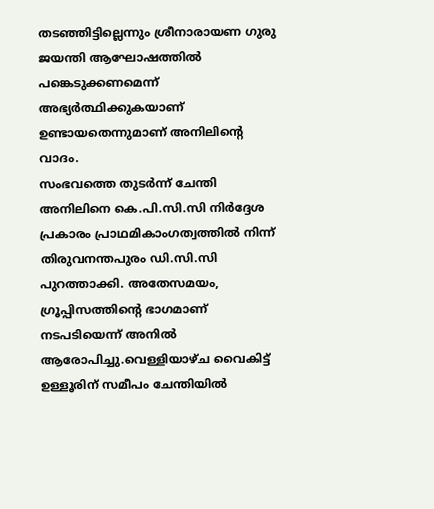തടഞ്ഞിട്ടില്ലെന്നും ശ്രീനാരായണ ഗുരു ജയന്തി ആഘോഷത്തിൽ പങ്കെടുക്കണമെന്ന് അഭ്യർത്ഥിക്കുകയാണ് ഉണ്ടായതെന്നുമാണ് അനിലിന്റെ വാദം.
സംഭവത്തെ തുടർന്ന് ചേന്തി അനിലിനെ കെ.പി.സി.സി നിർദ്ദേശ പ്രകാരം പ്രാഥമികാംഗത്വത്തിൽ നിന്ന് തിരുവനന്തപുരം ഡി.സി.സി പുറത്താക്കി. അതേസമയം, ഗ്രൂപ്പിസത്തിന്റെ ഭാഗമാണ് നടപടിയെന്ന് അനിൽ ആരോപിച്ചു.വെള്ളിയാഴ്ച വൈകിട്ട് ഉള്ളൂരിന് സമീപം ചേന്തിയിൽ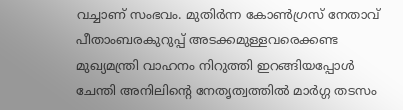വച്ചാണ് സംഭവം. മുതിർന്ന കോൺഗ്രസ് നേതാവ് പീതാംബരകുറുപ്പ് അടക്കമുള്ളവരെക്കണ്ട മുഖ്യമന്ത്രി വാഹനം നിറുത്തി ഇറങ്ങിയപ്പോൾ ചേന്തി അനിലിന്റെ നേതൃത്വത്തിൽ മാർഗ്ഗ തടസം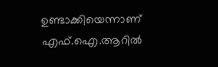ഉണ്ടാക്കിയെന്നാണ് എഫ്.ഐ.ആറിൽ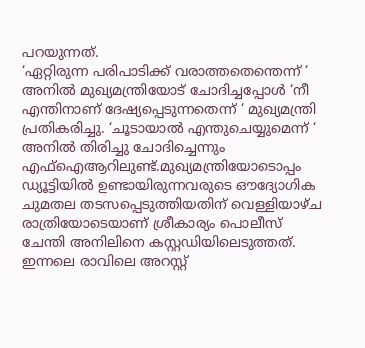പറയുന്നത്.
‘ഏറ്റിരുന്ന പരിപാടിക്ക് വരാത്തതെന്തെന്ന് ‘ അനിൽ മുഖ്യമന്ത്രിയോട് ചോദിച്ചപ്പോൾ ‘നീ എന്തിനാണ് ദേഷ്യപ്പെടുന്നതെന്ന് ‘ മുഖ്യമന്ത്രി പ്രതികരിച്ചു. ‘ചൂടായാൽ എന്തുചെയ്യുമെന്ന് ‘ അനിൽ തിരിച്ചു ചോദിച്ചെന്നും എഫ്ഐആറിലുണ്ട്.മുഖ്യമന്ത്രിയോടൊപ്പം ഡ്യൂട്ടിയിൽ ഉണ്ടായിരുന്നവരുടെ ഔദ്യോഗിക ചുമതല തടസപ്പെടുത്തിയതിന് വെള്ളിയാഴ്ച രാത്രിയോടെയാണ് ശ്രീകാര്യം പൊലീസ് ചേന്തി അനിലിനെ കസ്റ്റഡിയിലെടുത്തത്. ഇന്നലെ രാവിലെ അറസ്റ്റ്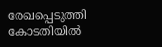രേഖപ്പെടുത്തി കോടതിയിൽ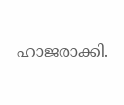ഹാജരാക്കി.